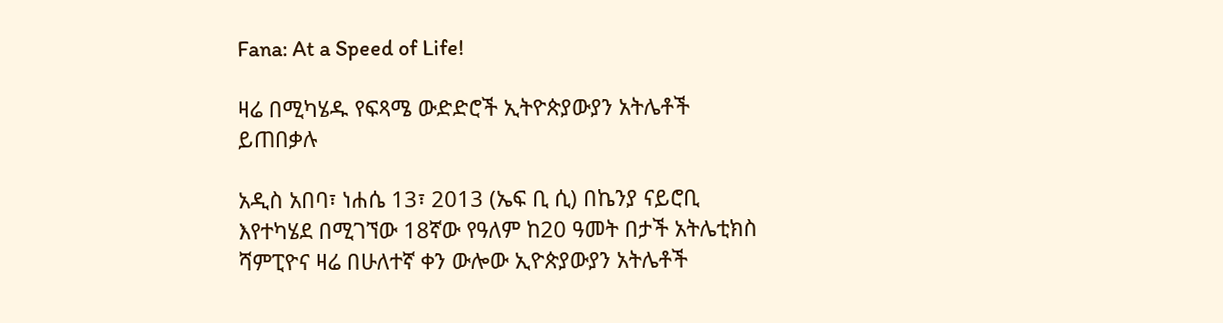Fana: At a Speed of Life!

ዛሬ በሚካሄዱ የፍጻሜ ውድድሮች ኢትዮጵያውያን አትሌቶች ይጠበቃሉ

አዲስ አበባ፣ ነሐሴ 13፣ 2013 (ኤፍ ቢ ሲ) በኬንያ ናይሮቢ እየተካሄደ በሚገኘው 18ኛው የዓለም ከ20 ዓመት በታች አትሌቲክስ ሻምፒዮና ዛሬ በሁለተኛ ቀን ውሎው ኢዮጵያውያን አትሌቶች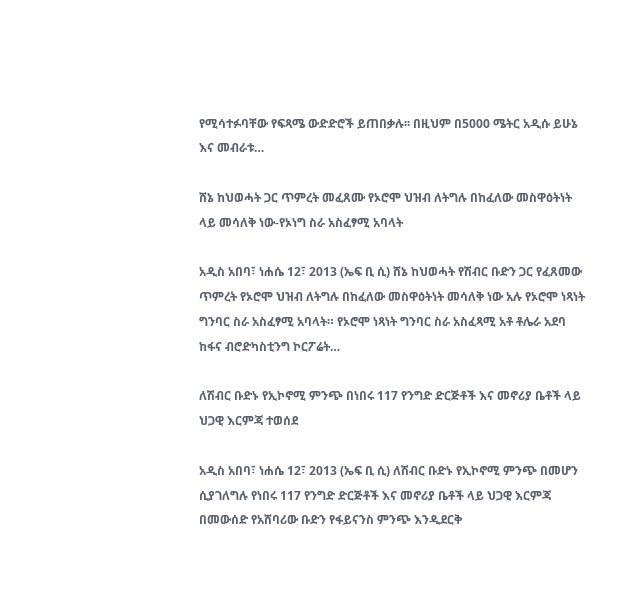የሚሳተፉባቸው የፍጻሜ ውድድሮች ይጠበቃሉ፡፡ በዚህም በ5000 ሜትር አዲሱ ይሁኔ እና መብራቱ…

ሸኔ ከህወሓት ጋር ጥምረት መፈጸሙ የኦሮሞ ህዝብ ለትግሉ በከፈለው መስዋዕትነት ላይ መሳለቅ ነው-የኦነግ ስራ አስፈፃሚ አባላት

አዲስ አበባ፣ ነሐሴ 12፣ 2013 (ኤፍ ቢ ሲ) ሸኔ ከህወሓት የሽብር ቡድን ጋር የፈጸመው ጥምረት የኦሮሞ ህዝብ ለትግሉ በከፈለው መስዋዕትነት መሳለቅ ነው አሉ የኦሮሞ ነጻነት ግንባር ስራ አስፈፃሚ አባላት። የኦሮሞ ነጻነት ግንባር ስራ አስፈጻሚ አቶ ቶሌራ አደባ ከፋና ብሮድካስቲንግ ኮርፖሬት…

ለሽብር ቡድኑ የኢኮኖሚ ምንጭ በነበሩ 117 የንግድ ድርጅቶች እና መኖሪያ ቤቶች ላይ ህጋዊ እርምጃ ተወሰደ

አዲስ አበባ፣ ነሐሴ 12፣ 2013 (ኤፍ ቢ ሲ) ለሽብር ቡድኑ የኢኮኖሚ ምንጭ በመሆን ሲያገለግሉ የነበሩ 117 የንግድ ድርጅቶች እና መኖሪያ ቤቶች ላይ ህጋዊ እርምጃ በመውሰድ የአሸባሪው ቡድን የፋይናንስ ምንጭ እንዲደርቅ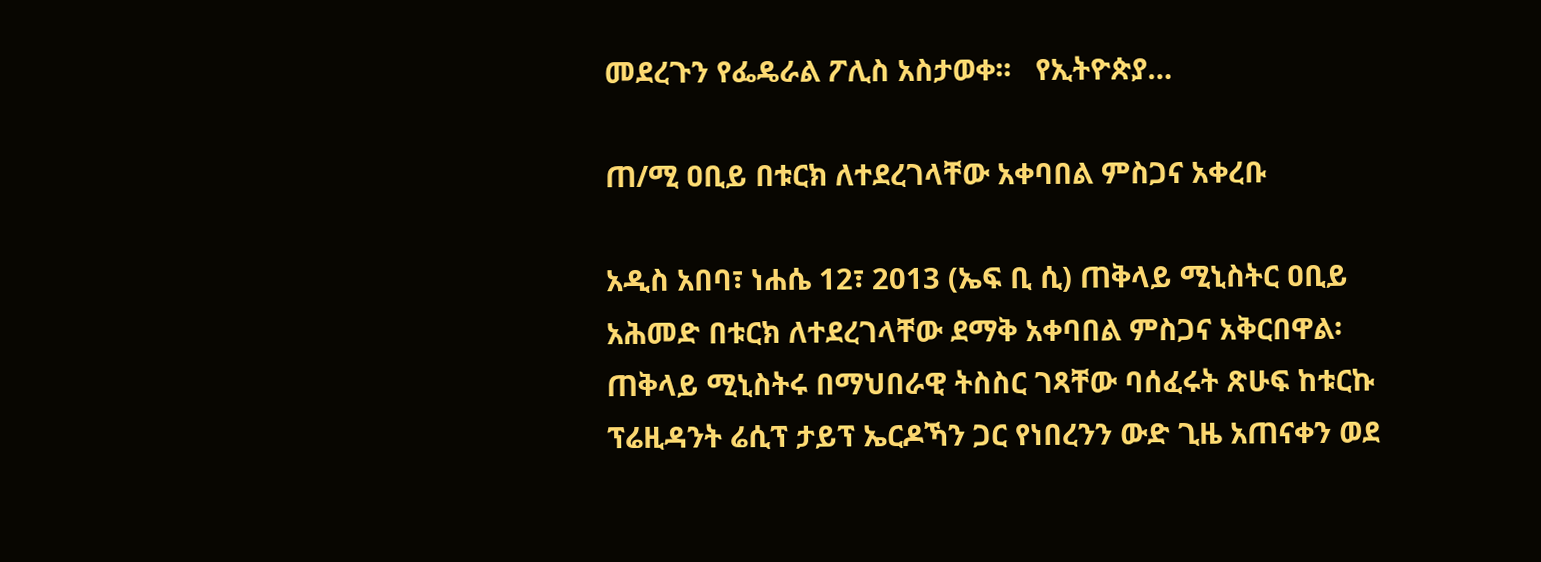መደረጉን የፌዴራል ፖሊስ አስታወቀ፡፡   የኢትዮጵያ…

ጠ/ሚ ዐቢይ በቱርክ ለተደረገላቸው አቀባበል ምስጋና አቀረቡ

አዲስ አበባ፣ ነሐሴ 12፣ 2013 (ኤፍ ቢ ሲ) ጠቅላይ ሚኒስትር ዐቢይ አሕመድ በቱርክ ለተደረገላቸው ደማቅ አቀባበል ምስጋና አቅርበዋል፡ ጠቅላይ ሚኒስትሩ በማህበራዊ ትስስር ገጻቸው ባሰፈሩት ጽሁፍ ከቱርኩ ፕሬዚዳንት ሬሲፕ ታይፕ ኤርዶኻን ጋር የነበረንን ውድ ጊዜ አጠናቀን ወደ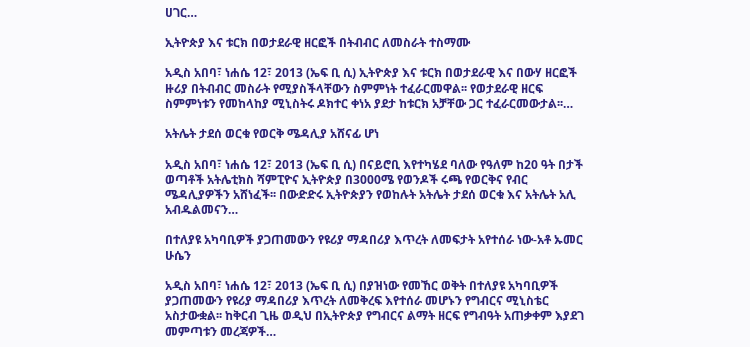ሀገር…

ኢትዮጵያ እና ቱርክ በወታደራዊ ዘርፎች በትብብር ለመስራት ተስማሙ

አዲስ አበባ፣ ነሐሴ 12፣ 2013 (ኤፍ ቢ ሲ) ኢትዮጵያ እና ቱርክ በወታደራዊ እና በውሃ ዘርፎች ዙሪያ በትብብር መስራት የሚያስችላቸውን ስምምነት ተፈራርመዋል፡፡ የወታደራዊ ዘርፍ ስምምነቱን የመከላከያ ሚኒስትሩ ዶክተር ቀነአ ያደታ ከቱርክ አቻቸው ጋር ተፈራርመውታል፡፡…

አትሌት ታደሰ ወርቁ የወርቅ ሜዳሊያ አሸናፊ ሆነ

አዲስ አበባ፣ ነሐሴ 12፣ 2013 (ኤፍ ቢ ሲ) በናይሮቢ እየተካሄደ ባለው የዓለም ከ20 ዓት በታች ወጣቶች አትሌቲክስ ሻምፒዮና ኢትዮጵያ በ3000ሜ የወንዶች ሩጫ የወርቅና የብር ሜዳሊያዎችን አሸነፈች፡፡ በውድድሩ ኢትዮጵያን የወከሉት አትሌት ታደሰ ወርቁ እና አትሌት አሊ አብዱልመናን…

በተለያዩ አካባቢዎች ያጋጠመውን የዩሪያ ማዳበሪያ እጥረት ለመፍታት አየተሰራ ነው-አቶ ኡመር ሁሴን

አዲስ አበባ፣ ነሐሴ 12፣ 2013 (ኤፍ ቢ ሲ) በያዝነው የመኸር ወቅት በተለያዩ አካባቢዎች ያጋጠመውን የዩሪያ ማዳበሪያ እጥረት ለመቅረፍ እየተሰራ መሆኑን የግብርና ሚኒስቴር አስታውቋል፡፡ ከቅርብ ጊዜ ወዲህ በኢትዮጵያ የግብርና ልማት ዘርፍ የግብዓት አጠቃቀም እያደገ መምጣቱን መረጃዎች…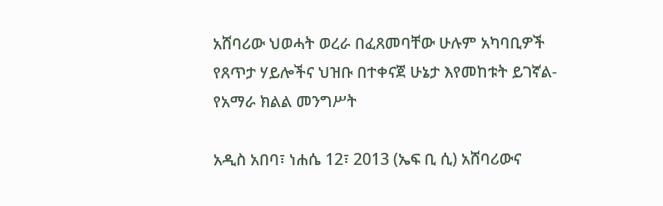አሸባሪው ህወሓት ወረራ በፈጸመባቸው ሁሉም አካባቢዎች የጸጥታ ሃይሎችና ህዝቡ በተቀናጀ ሁኔታ እየመከቱት ይገኛል- የአማራ ክልል መንግሥት

አዲስ አበባ፣ ነሐሴ 12፣ 2013 (ኤፍ ቢ ሲ) አሸባሪውና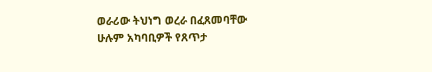ወራሪው ትህነግ ወረራ በፈጸመባቸው ሁሉም አካባቢዎች የጸጥታ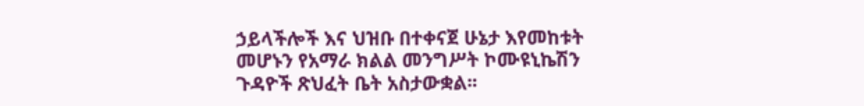ኃይላችሎች እና ህዝቡ በተቀናጀ ሁኔታ እየመከቱት መሆኑን የአማራ ክልል መንግሥት ኮሙዩኒኬሽን ጉዳዮች ጽህፈት ቤት አስታውቋል፡፡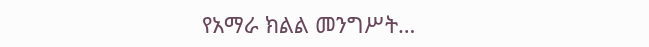የአማራ ክልል መንግሥት…